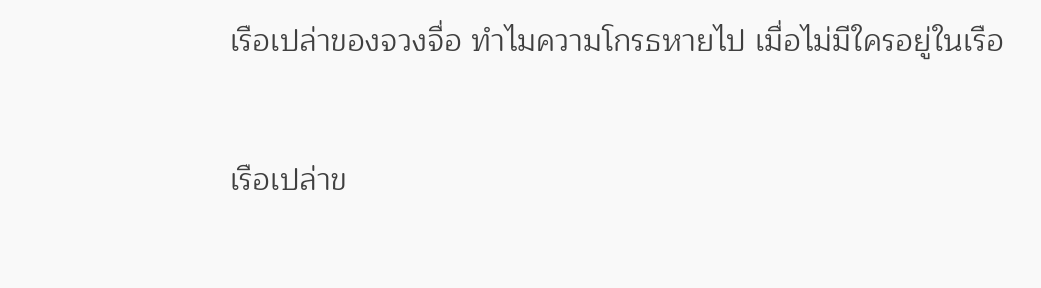เรือเปล่าของจวงจื่อ ทำไมความโกรธหายไป เมื่อไม่มีใครอยู่ในเรือ

เรือเปล่าข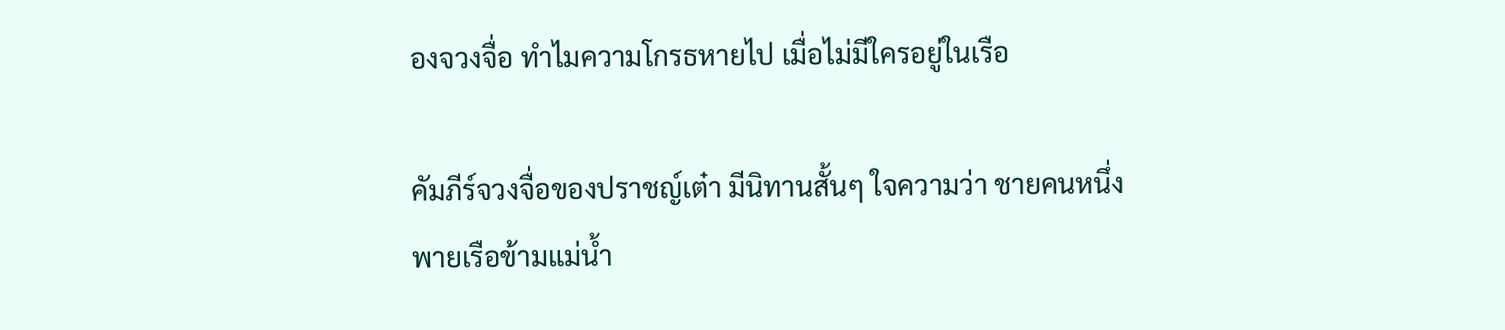องจวงจื่อ ทำไมความโกรธหายไป เมื่อไม่มีใครอยู่ในเรือ

คัมภีร์จวงจื่อของปราชญ์เต๋า มีนิทานสั้นๆ ใจความว่า ชายคนหนึ่งพายเรือข้ามแม่น้ำ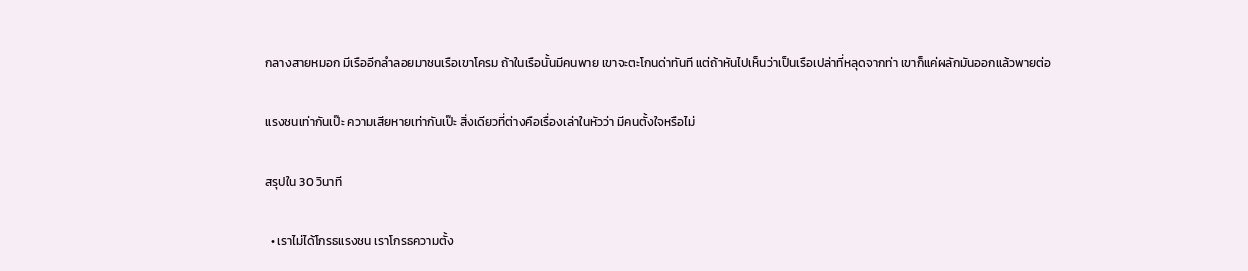กลางสายหมอก มีเรืออีกลำลอยมาชนเรือเขาโครม ถ้าในเรือนั้นมีคนพาย เขาจะตะโกนด่าทันที แต่ถ้าหันไปเห็นว่าเป็นเรือเปล่าที่หลุดจากท่า เขาก็แค่ผลักมันออกแล้วพายต่อ

แรงชนเท่ากันเป๊ะ ความเสียหายเท่ากันเป๊ะ สิ่งเดียวที่ต่างคือเรื่องเล่าในหัวว่า มีคนตั้งใจหรือไม่

สรุปใน 30 วินาที

  • เราไม่ได้โกรธแรงชน เราโกรธความตั้ง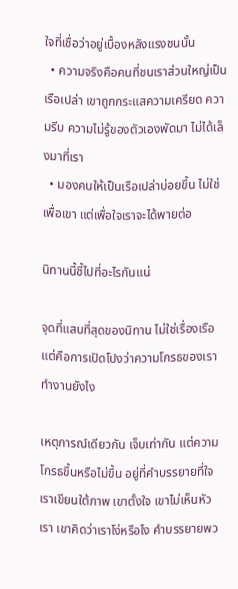ใจที่เชื่อว่าอยู่เบื้องหลังแรงชนนั้น
  • ความจริงคือคนที่ชนเราส่วนใหญ่เป็นเรือเปล่า เขาถูกกระแสความเครียด ความรีบ ความไม่รู้ของตัวเองพัดมา ไม่ได้เล็งมาที่เรา
  • มองคนให้เป็นเรือเปล่าบ่อยขึ้น ไม่ใช่เพื่อเขา แต่เพื่อใจเราจะได้พายต่อ

นิทานนี้ชี้ไปที่อะไรกันแน่

จุดที่แสบที่สุดของนิทาน ไม่ใช่เรื่องเรือ แต่คือการเปิดโปงว่าความโกรธของเราทำงานยังไง

เหตุการณ์เดียวกัน เจ็บเท่ากัน แต่ความโกรธขึ้นหรือไม่ขึ้น อยู่ที่คำบรรยายที่ใจเราเขียนใต้ภาพ เขาตั้งใจ เขาไม่เห็นหัวเรา เขาคิดว่าเราโง่หรือไง คำบรรยายพว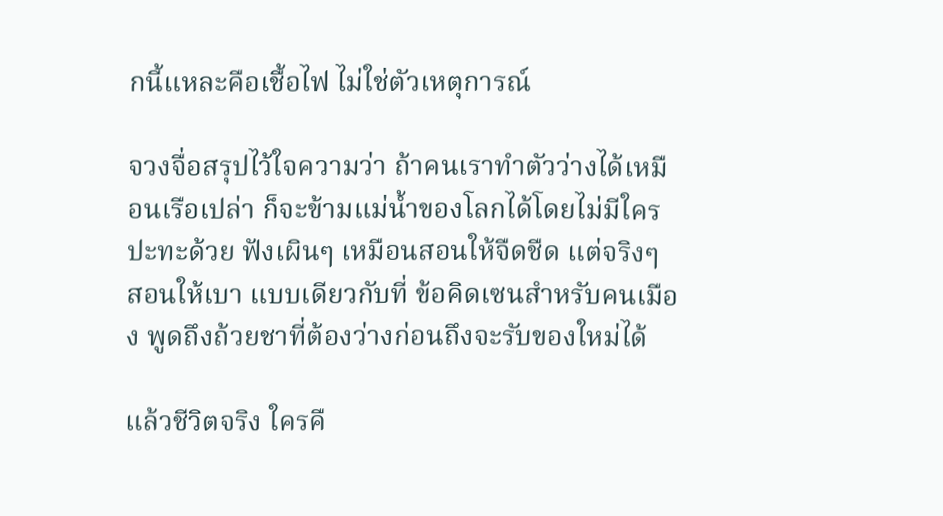กนี้แหละคือเชื้อไฟ ไม่ใช่ตัวเหตุการณ์

จวงจื่อสรุปไว้ใจความว่า ถ้าคนเราทำตัวว่างได้เหมือนเรือเปล่า ก็จะข้ามแม่น้ำของโลกได้โดยไม่มีใครปะทะด้วย ฟังเผินๆ เหมือนสอนให้จืดชืด แต่จริงๆ สอนให้เบา แบบเดียวกับที่ ข้อคิดเซนสำหรับคนเมือง พูดถึงถ้วยชาที่ต้องว่างก่อนถึงจะรับของใหม่ได้

แล้วชีวิตจริง ใครคื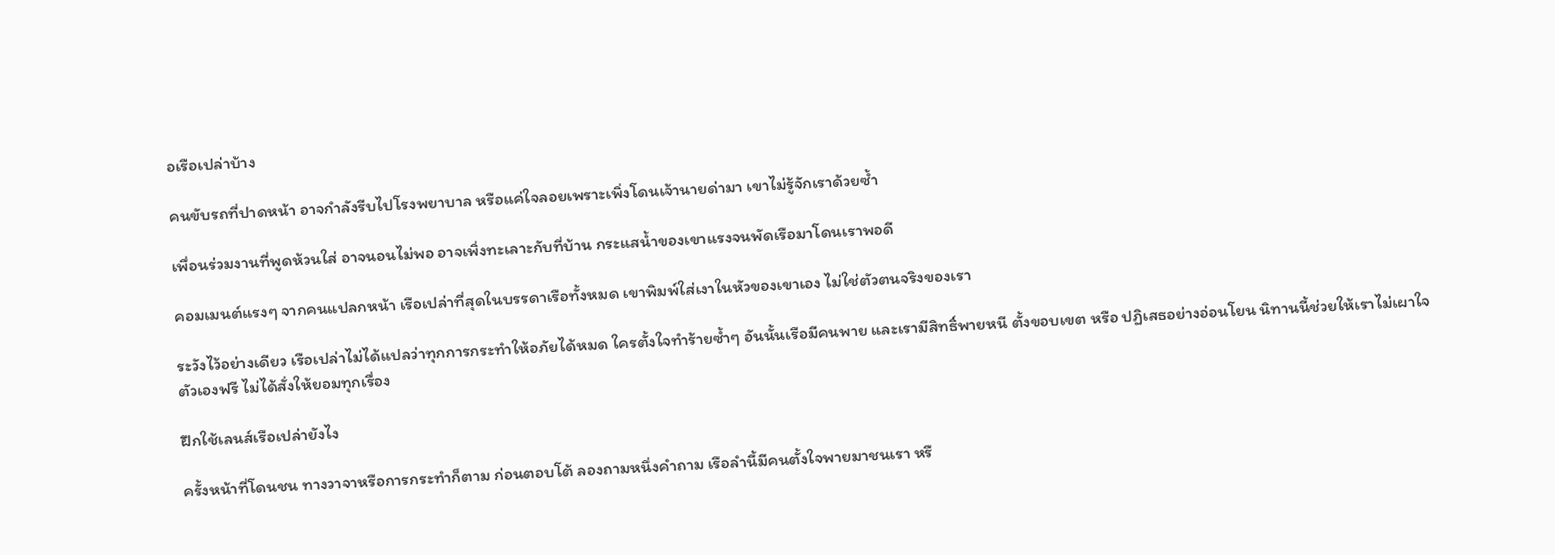อเรือเปล่าบ้าง

คนขับรถที่ปาดหน้า อาจกำลังรีบไปโรงพยาบาล หรือแค่ใจลอยเพราะเพิ่งโดนเจ้านายด่ามา เขาไม่รู้จักเราด้วยซ้ำ

เพื่อนร่วมงานที่พูดห้วนใส่ อาจนอนไม่พอ อาจเพิ่งทะเลาะกับที่บ้าน กระแสน้ำของเขาแรงจนพัดเรือมาโดนเราพอดี

คอมเมนต์แรงๆ จากคนแปลกหน้า เรือเปล่าที่สุดในบรรดาเรือทั้งหมด เขาพิมพ์ใส่เงาในหัวของเขาเอง ไม่ใช่ตัวตนจริงของเรา

ระวังไว้อย่างเดียว เรือเปล่าไม่ได้แปลว่าทุกการกระทำให้อภัยได้หมด ใครตั้งใจทำร้ายซ้ำๆ อันนั้นเรือมีคนพาย และเรามีสิทธิ์พายหนี ตั้งขอบเขต หรือ ปฏิเสธอย่างอ่อนโยน นิทานนี้ช่วยให้เราไม่เผาใจตัวเองฟรี ไม่ได้สั่งให้ยอมทุกเรื่อง

ฝึกใช้เลนส์เรือเปล่ายังไง

ครั้งหน้าที่โดนชน ทางวาจาหรือการกระทำก็ตาม ก่อนตอบโต้ ลองถามหนึ่งคำถาม เรือลำนี้มีคนตั้งใจพายมาชนเรา หรื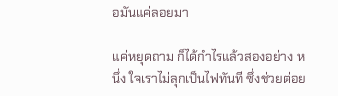อมันแค่ลอยมา

แค่หยุดถาม ก็ได้กำไรแล้วสองอย่าง หนึ่ง ใจเราไม่ลุกเป็นไฟทันที ซึ่งช่วยต่อย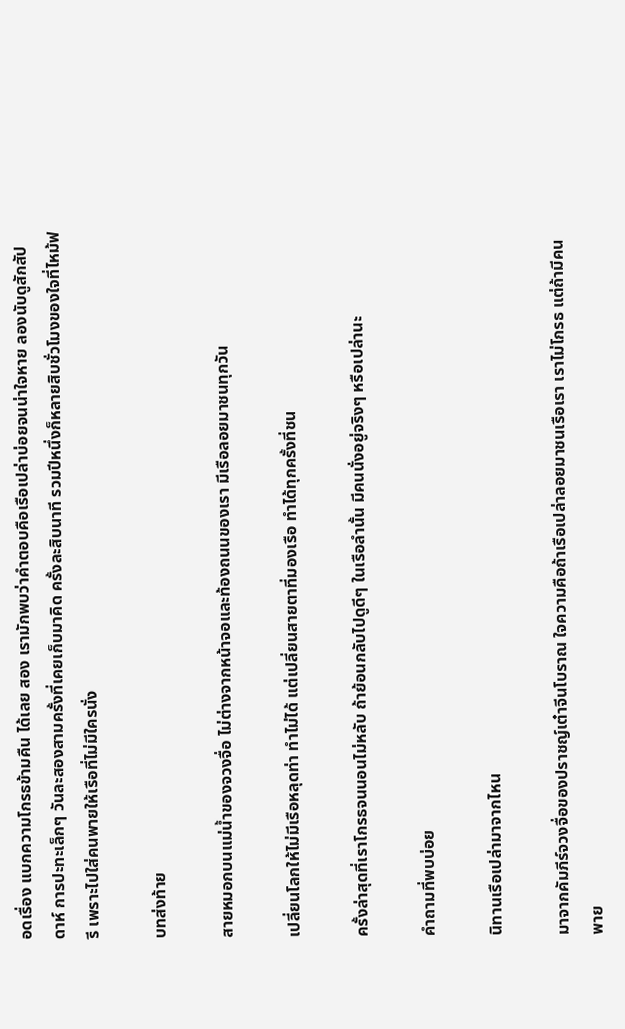อดเรื่อง แบกความโกรธข้ามคืน ได้เลย สอง เรามักพบว่าคำตอบคือเรือเปล่าบ่อยจนน่าใจหาย ลองนับดูสักสัปดาห์ การปะทะเล็กๆ วันละสองสามครั้งที่เคยเก็บมาคิด ครั้งละสิบนาที รวมปีหนึ่งก็หลายสิบชั่วโมงของใจที่ไหม้ฟรี เพราะไปใส่คนพายให้เรือที่ไม่มีใครนั่ง

บทส่งท้าย

สายหมอกบนแม่น้ำของจวงจื่อ ไม่ต่างจากหน้าจอและท้องถนนของเรา มีเรือลอยมาชนทุกวัน

เปลี่ยนโลกให้ไม่มีเรือหลุดท่า ทำไม่ได้ แต่เปลี่ยนสายตาที่มองเรือ ทำได้ทุกครั้งที่ชน

ครั้งล่าสุดที่เราโกรธจนนอนไม่หลับ ถ้าย้อนกลับไปดูดีๆ ในเรือลำนั้น มีคนนั่งอยู่จริงๆ หรือเปล่านะ

คำถามที่พบบ่อย

นิทานเรือเปล่ามาจากไหน

มาจากคัมภีร์จวงจื่อของปราชญ์เต๋าจีนโบราณ ใจความคือถ้าเรือเปล่าลอยมาชนเรือเรา เราไม่โกรธ แต่ถ้ามีคนพาย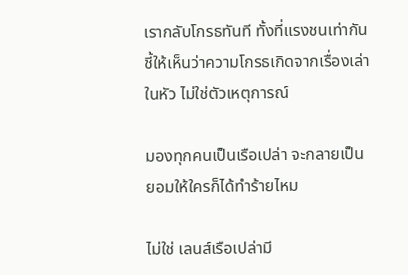เรากลับโกรธทันที ทั้งที่แรงชนเท่ากัน ชี้ให้เห็นว่าความโกรธเกิดจากเรื่องเล่าในหัว ไม่ใช่ตัวเหตุการณ์

มองทุกคนเป็นเรือเปล่า จะกลายเป็นยอมให้ใครก็ได้ทำร้ายไหม

ไม่ใช่ เลนส์เรือเปล่ามี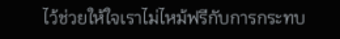ไว้ช่วยให้ใจเราไม่ไหม้ฟรีกับการกระทบ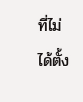ที่ไม่ได้ตั้ง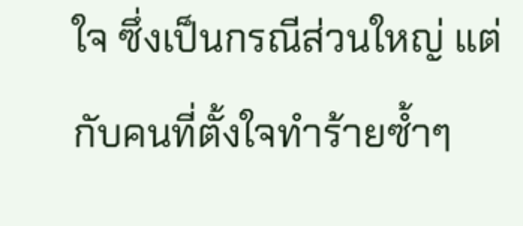ใจ ซึ่งเป็นกรณีส่วนใหญ่ แต่กับคนที่ตั้งใจทำร้ายซ้ำๆ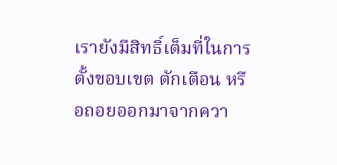เรายังมีสิทธิ์เต็มที่ในการตั้งขอบเขต ตักเตือน หรือถอยออกมาจากควา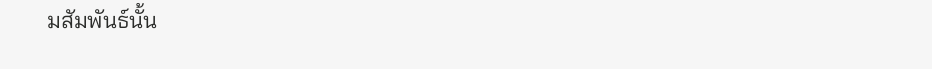มสัมพันธ์นั้น